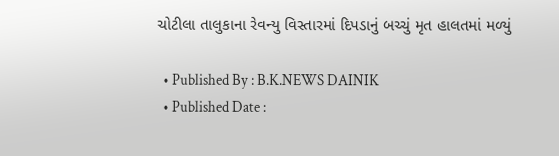ચોટીલા તાલુકાના રેવન્યુ વિસ્તારમાં દિપડાનું બચ્ચું મૃત હાલતમાં મળ્યું

  • Published By : B.K.NEWS DAINIK
  • Published Date :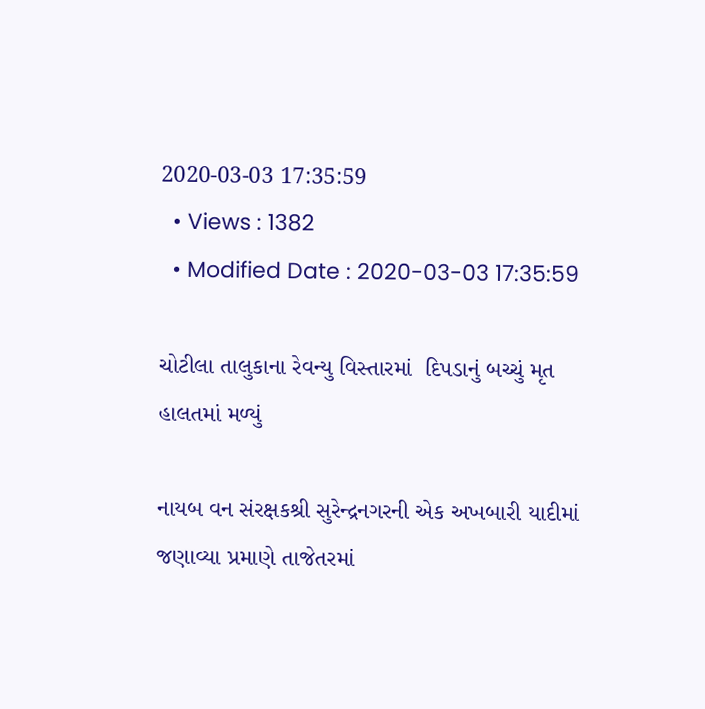2020-03-03 17:35:59
  • Views : 1382
  • Modified Date : 2020-03-03 17:35:59

ચોટીલા તાલુકાના રેવન્યુ વિસ્તારમાં  દિપડાનું બચ્ચું મૃત હાલતમાં મળ્યું

નાયબ વન સંરક્ષકશ્રી સુરેન્દ્રનગરની એક અખબારી યાદીમાં જણાવ્યા પ્રમાણે તાજેતરમાં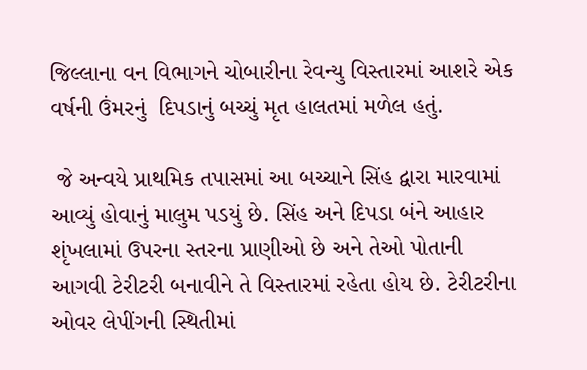જિલ્લાના વન વિભાગને ચોબારીના રેવન્યુ વિસ્તારમાં આશરે એક વર્ષની ઉંમરનું  દિપડાનું બચ્ચું મૃત હાલતમાં મળેલ હતું.

 જે અન્વયે પ્રાથમિક તપાસમાં આ બચ્ચાને સિંહ દ્વારા મારવામાં આવ્યું હોવાનું માલુમ પડયું છે. સિંહ અને દિપડા બંને આહાર શૃંખલામાં ઉપરના સ્તરના પ્રાણીઓ છે અને તેઓ પોતાની આગવી ટેરીટરી બનાવીને તે વિસ્તારમાં રહેતા હોય છે. ટેરીટરીના ઓવર લેપીંગની સ્થિતીમાં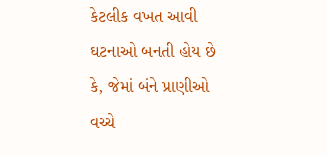કેટલીક વખત આવી ઘટનાઓ બનતી હોય છે કે, જેમાં બંને પ્રાણીઓ વચ્ચે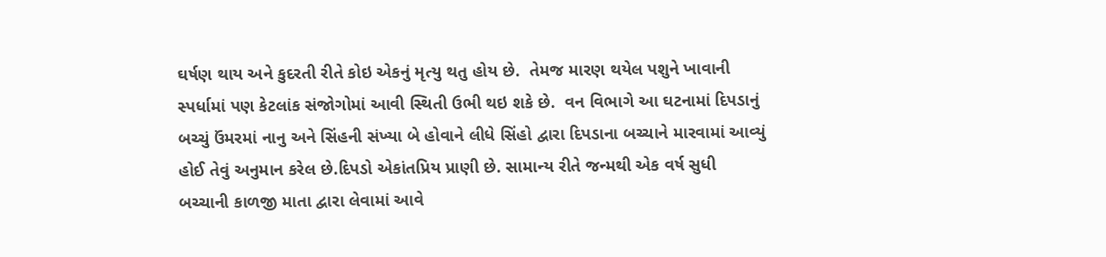ઘર્ષણ થાય અને કુદરતી રીતે કોઇ એકનું મૃત્યુ થતુ હોય છે.  તેમજ મારણ થયેલ પશુને ખાવાની સ્પર્ધામાં પણ કેટલાંક સંજોગોમાં આવી સ્થિતી ઉભી થઇ શકે છે.  વન વિભાગે આ ઘટનામાં દિપડાનું બચ્ચું ઉંમરમાં નાનુ અને સિંહની સંખ્યા બે હોવાને લીધે સિંહો દ્વારા દિપડાના બચ્ચાને મારવામાં આવ્યું હોઈ તેવું અનુમાન કરેલ છે.દિપડો એકાંતપ્રિય પ્રાણી છે. સામાન્ય રીતે જન્મથી એક વર્ષ સુધી બચ્ચાની કાળજી માતા દ્વારા લેવામાં આવે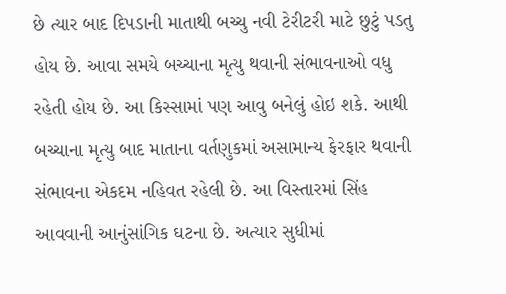છે ત્યાર બાદ દિપડાની માતાથી બચ્ચુ નવી ટેરીટરી માટે છુટું પડતુ હોય છે. આવા સમયે બચ્ચાના મૃત્યુ થવાની સંભાવનાઓ વધુ રહેતી હોય છે. આ કિસ્સામાં પણ આવુ બનેલું હોઇ શકે. આથી બચ્ચાના મૃત્યુ બાદ માતાના વર્તણુકમાં અસામાન્ય ફેરફાર થવાની સંભાવના એકદમ નહિવત રહેલી છે. આ વિસ્તારમાં સિંહ આવવાની આનુંસાંગિક ઘટના છે. અત્યાર સુધીમાં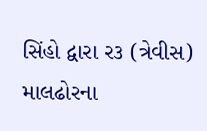સિંહો દ્વારા ર૩ (ત્રેવીસ) માલઢોરના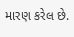મારણ કરેલ છે.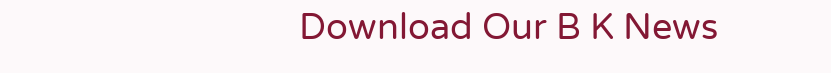Download Our B K News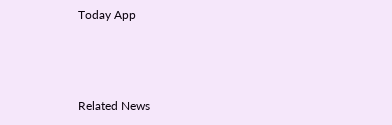Today App



Related News